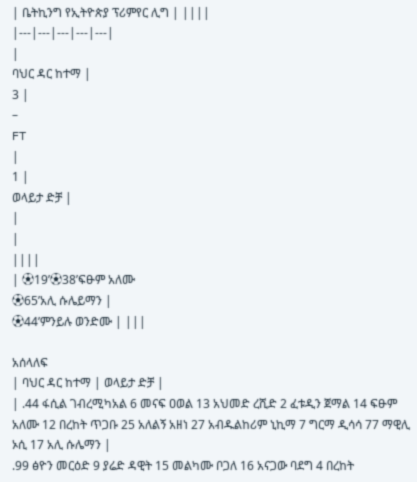| ቤትኪንግ የኢትዮጵያ ፕሪምየር ሊግ | ||||
|---|---|---|---|---|
|
ባህር ዳር ከተማ |
3 |
–
FT
|
1 |
ወላይታ ድቻ |
|
|
||||
| ⚽19’⚽38’ፍፁም አለሙ
⚽65’አሊ ሱሌይማን |
⚽44’ምንይሉ ወንድሙ | |||

አሰላለፍ
| ባህር ዳር ከተማ | ወላይታ ድቻ |
| .44 ፋሲል ገብረሚካአል 6 መናፍ ዐወል 13 አህመድ ረሺድ 2 ፈቱዲን ጀማል 14 ፍፁም አለሙ 12 በረከት ጥጋቡ 25 አለልኝ አዘነ 27 አብዱልከሪም ኒኪማ 7 ግርማ ዲሳሳ 77 ማዊሊ ኦሲ 17 አሊ ሱሌማን |
.99 ፅዮን መርዕድ 9 ያሬድ ዳዊት 15 መልካሙ ቦጋለ 16 አናጋው ባደግ 4 በረከት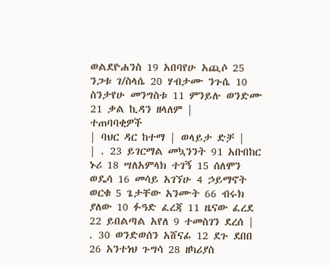ወልደዮሐንስ 19 አበባየሁ አጪሶ 25 ንጋቱ ገ/ስላሴ 20 ሃብታሙ ንጉሴ 10 ስንታየሁ መንግስቱ 11 ምንይሉ ወንድሙ 21 ቃል ኪዳን ዘላለም |
ተጠባባቂዎች
| ባህር ዳር ከተማ | ወላይታ ድቻ |
| . 23 ይገርማል መኳንንት 91 አቡበከር ኑሪ 18 ሣለአምላክ ተገኝ 15 ሰለሞን ወዴሳ 16 መሳይ አገኘሁ 4 ኃይማኖት ወርቁ 5 ጌታቸው አንሙት 66 ብሩክ ያለው 10 ፉዓድ ፈረጃ 11 ዜናው ፈረደ 22 ይበልጣል አየለ 9 ተመስገን ደረሰ |
. 30 ወንድወሰን አሸናፊ 12 ደጉ ደበበ 26 አንተነህ ጉግሳ 28 ዘካሪያስ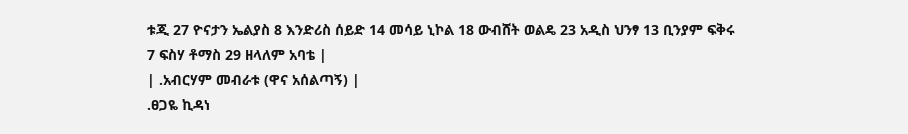ቱጂ 27 ዮናታን ኤልያስ 8 እንድሪስ ሰይድ 14 መሳይ ኒኮል 18 ውብሸት ወልዴ 23 አዲስ ህንፃ 13 ቢንያም ፍቅሩ 7 ፍስሃ ቶማስ 29 ዘላለም አባቴ |
| .አብርሃም መብራቱ (ዋና አሰልጣኝ) |
.ፀጋዬ ኪዳነ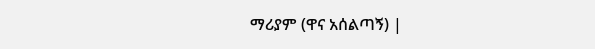ማሪያም (ዋና አሰልጣኝ) |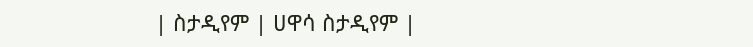| ስታዲየም | ሀዋሳ ስታዲየም |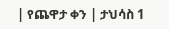| የጨዋታ ቀን | ታህሳስ 1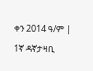ቀን 2014 ዓ/ም |
1ኛ ዳኛታዛቢ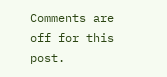Comments are off for this post.